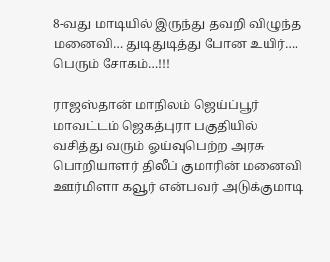8-வது மாடியில் இருந்து தவறி விழுந்த மனைவி… துடிதுடித்து போன உயிர்…. பெரும் சோகம்…!!!

ராஜஸ்தான் மாநிலம் ஜெய்ப்பூர் மாவட்டம் ஜெகத்புரா பகுதியில் வசித்து வரும் ஓய்வுபெற்ற அரசு பொறியாளர் திலீப் குமாரின் மனைவி ஊர்மிளா கவூர் என்பவர் அடுக்குமாடி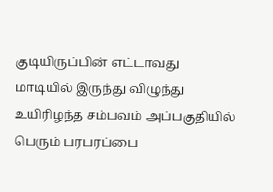குடியிருப்பின் எட்டாவது மாடியில் இருந்து விழுந்து உயிரிழந்த சம்பவம் அப்பகுதியில் பெரும் பரபரப்பை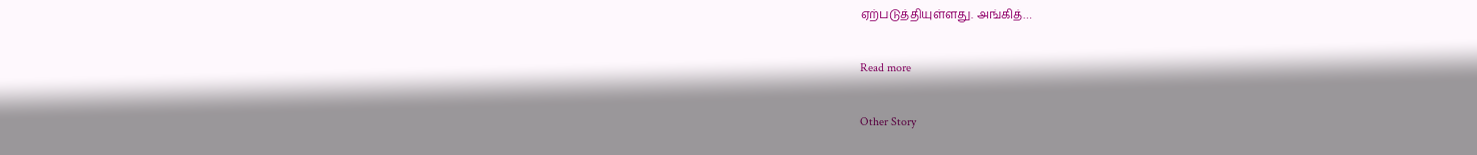ஏற்படுத்தியுள்ளது. அங்கித்…

Read more

Other Story